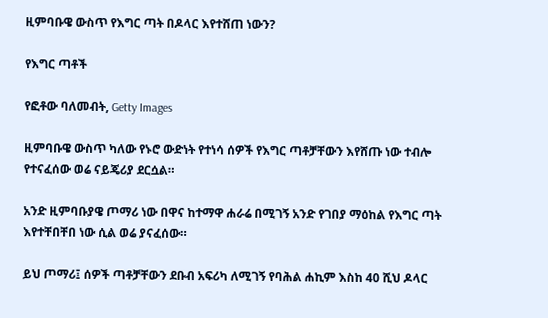ዚምባቡዌ ውስጥ የእግር ጣት በዶላር እየተሸጠ ነውን?

የእግር ጣቶች

የፎቶው ባለመብት, Getty Images

ዚምባቡዌ ውስጥ ካለው የኑሮ ውድነት የተነሳ ሰዎች የእግር ጣቶቻቸውን እየሸጡ ነው ተብሎ የተናፈሰው ወሬ ናይጄሪያ ደርሷል።

አንድ ዚምባቡያዌ ጦማሪ ነው በዋና ከተማዋ ሐራሬ በሚገኝ አንድ የገበያ ማዕከል የእግር ጣት እየተቸበቸበ ነው ሲል ወሬ ያናፈሰው።

ይህ ጦማሪ፤ ሰዎች ጣቶቻቸውን ደቡብ አፍሪካ ለሚገኝ የባሕል ሐኪም እስከ 40 ሺህ ዶላር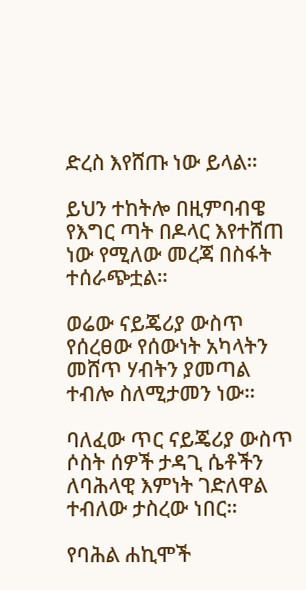ድረስ እየሸጡ ነው ይላል።

ይህን ተከትሎ በዚምባብዌ የእግር ጣት በዶላር እየተሸጠ ነው የሚለው መረጃ በስፋት ተሰራጭቷል።

ወሬው ናይጄሪያ ውስጥ የሰረፀው የሰውነት አካላትን መሸጥ ሃብትን ያመጣል ተብሎ ስለሚታመን ነው።

ባለፈው ጥር ናይጄሪያ ውስጥ ሶስት ሰዎች ታዳጊ ሴቶችን ለባሕላዊ እምነት ገድለዋል ተብለው ታስረው ነበር።

የባሕል ሐኪሞች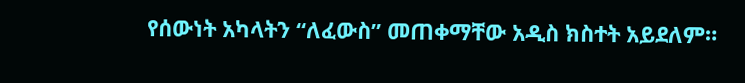የሰውነት አካላትን “ለፈውስ” መጠቀማቸው አዲስ ክስተት አይደለም።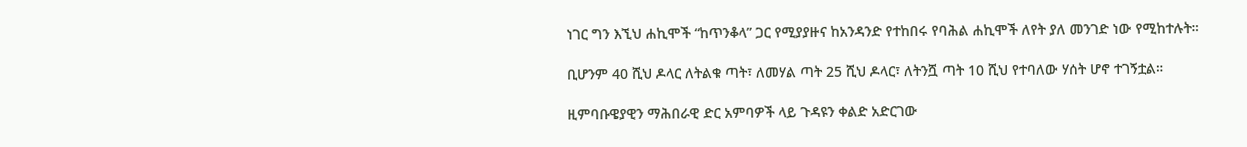ነገር ግን እኚህ ሐኪሞች “ከጥንቆላ” ጋር የሚያያዙና ከአንዳንድ የተከበሩ የባሕል ሐኪሞች ለየት ያለ መንገድ ነው የሚከተሉት።

ቢሆንም 40 ሺህ ዶላር ለትልቁ ጣት፣ ለመሃል ጣት 25 ሺህ ዶላር፣ ለትንሿ ጣት 10 ሺህ የተባለው ሃሰት ሆኖ ተገኝቷል።

ዚምባቡዌያዊን ማሕበራዊ ድር አምባዎች ላይ ጉዳዩን ቀልድ አድርገው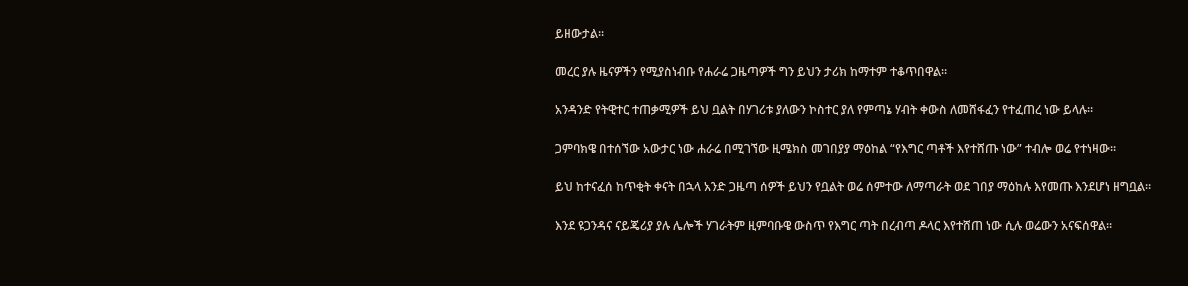ይዘውታል።

መረር ያሉ ዜናዎችን የሚያስነብቡ የሐራሬ ጋዜጣዎች ግን ይህን ታሪክ ከማተም ተቆጥበዋል።

አንዳንድ የትዊተር ተጠቃሚዎች ይህ ቧልት በሃገሪቱ ያለውን ኮስተር ያለ የምጣኔ ሃብት ቀውስ ለመሸፋፈን የተፈጠረ ነው ይላሉ።

ጋምባክዌ በተሰኘው አውታር ነው ሐራሬ በሚገኘው ዚሜክስ መገበያያ ማዕከል “የእግር ጣቶች እየተሸጡ ነው” ተብሎ ወሬ የተነዛው።

ይህ ከተናፈሰ ከጥቂት ቀናት በኋላ አንድ ጋዜጣ ሰዎች ይህን የቧልት ወሬ ሰምተው ለማጣራት ወደ ገበያ ማዕከሉ እየመጡ እንደሆነ ዘግቧል።

እንደ ዩጋንዳና ናይጄሪያ ያሉ ሌሎች ሃገራትም ዚምባቡዌ ውስጥ የእግር ጣት በረብጣ ዶላር እየተሸጠ ነው ሲሉ ወሬውን አናፍሰዋል።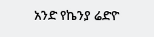አንድ የኬንያ ሬድዮ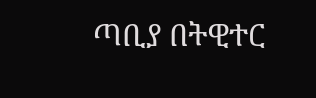ጣቢያ በትዊተር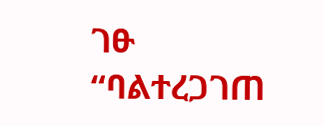ገፁ “ባልተረጋገጠ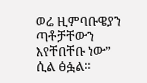ወሬ ዚምባቡዌያን ጣቶቻቸውን እየቸበቸቡ ነው” ሲል ፅፏል።